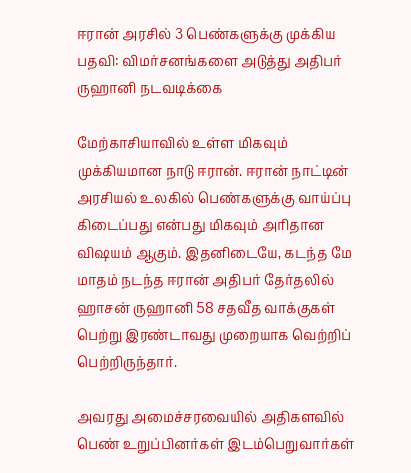ஈரான் அரசில் 3 பெண்களுக்கு முக்கிய பதவி: விமர்சனங்களை அடுத்து அதிபர் ருஹானி நடவடிக்கை

மேற்காசியாவில் உள்ள மிகவும் முக்கியமான நாடு ஈரான். ஈரான் நாட்டின் அரசியல் உலகில் பெண்களுக்கு வாய்ப்பு கிடைப்பது என்பது மிகவும் அரிதான விஷயம் ஆகும். இதனிடையே, கடந்த மே மாதம் நடந்த ஈரான் அதிபர் தேர்தலில் ஹாசன் ருஹானி 58 சதவீத வாக்குகள் பெற்று இரண்டாவது முறையாக வெற்றிப் பெற்றிருந்தார்.

அவரது அமைச்சரவையில் அதிகளவில் பெண் உறுப்பினர்கள் இடம்பெறுவார்கள்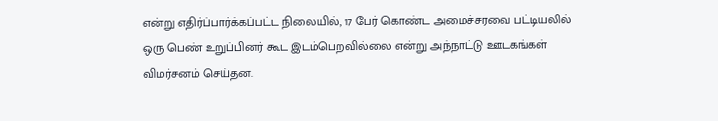என்று எதிர்ப்பார்க்கப்பட்ட நிலையில், 17 பேர் கொண்ட அமைச்சரவை பட்டியலில் ஒரு பெண் உறுப்பினர் கூட இடம்பெறவில்லை என்று அந்நாட்டு ஊடகங்கள் விமர்சனம் செய்தன.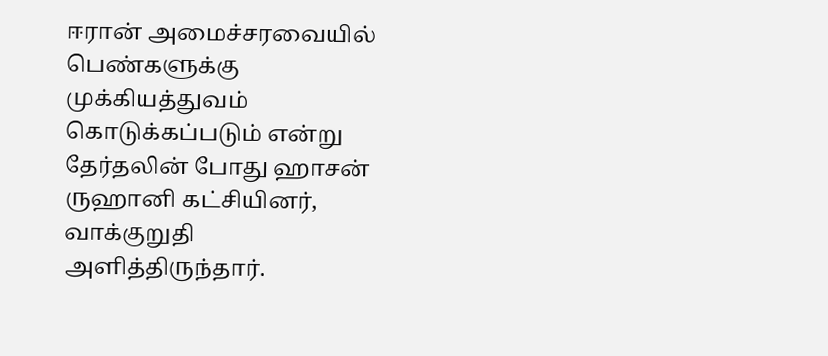ஈரான் அமைச்சரவையில் பெண்களுக்கு முக்கியத்துவம் கொடுக்கப்படும் என்று தேர்தலின் போது ஹாசன் ருஹானி கட்சியினர், வாக்குறுதி அளித்திருந்தார்.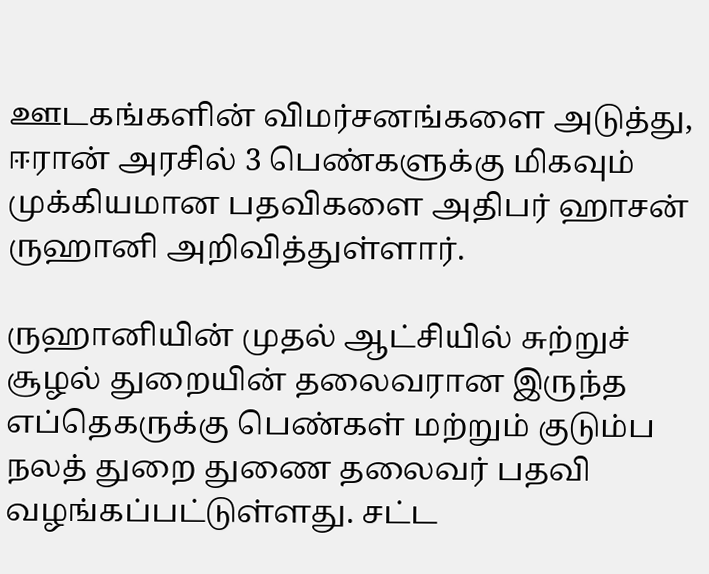ஊடகங்களின் விமர்சனங்களை அடுத்து, ஈரான் அரசில் 3 பெண்களுக்கு மிகவும் முக்கியமான பதவிகளை அதிபர் ஹாசன் ருஹானி அறிவித்துள்ளார்.

ருஹானியின் முதல் ஆட்சியில் சுற்றுச் சூழல் துறையின் தலைவரான இருந்த எப்தெகருக்கு பெண்கள் மற்றும் குடும்ப நலத் துறை துணை தலைவர் பதவி வழங்கப்பட்டுள்ளது. சட்ட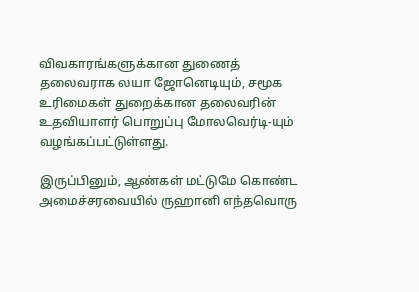விவகாரங்களுக்கான துணைத் தலைவராக லயா ஜோனெடியும், சமூக உரிமைகள் துறைக்கான தலைவரின் உதவியாளர் பொறுப்பு மோலவெர்டி-யும் வழங்கப்பட்டுள்ளது.

இருப்பினும், ஆண்கள் மட்டுமே கொண்ட அமைச்சரவையில் ருஹானி எந்தவொரு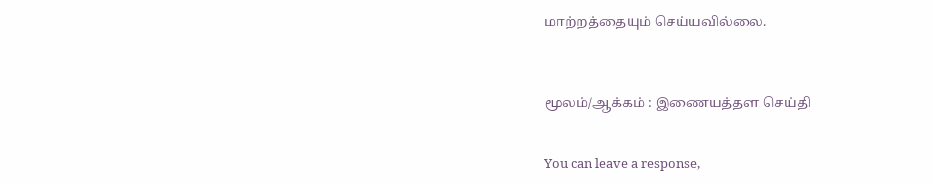மாற்றத்தையும் செய்யவில்லை.



மூலம்/ஆக்கம் : இணையத்தள செய்தி


You can leave a response,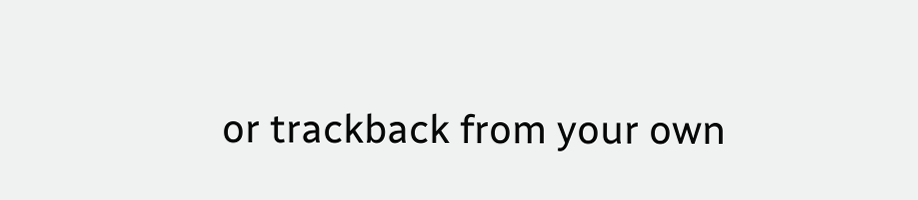or trackback from your own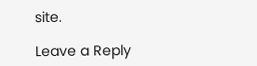site.

Leave a Reply